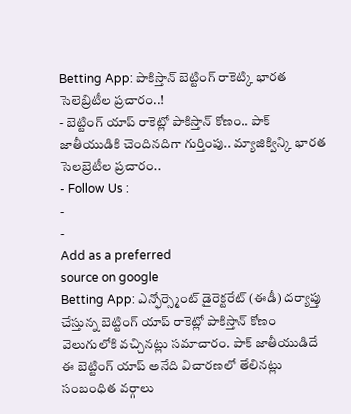Betting App: పాకిస్తాన్ బెట్టింగ్ రాకెట్కి భారత సెలెబ్రిటీల ప్రచారం..!
- బెట్టింగ్ యాప్ రాకెట్లో పాకిస్తాన్ కోణం.. పాక్ జాతీయుడికి చెందినదిగా గుర్తింపు.. మ్యాజిక్విన్కి భారత సెలబ్రెటీల ప్రచారం..
- Follow Us :
-
-
Add as a preferred
source on google
Betting App: ఎన్ఫోర్స్మెంట్ డైరెక్టరేట్ (ఈడీ) దర్యాప్తు చేస్తున్న బెట్టింగ్ యాప్ రాకెట్లో పాకిస్తాన్ కోణం వెలుగులోకి వచ్చినట్లు సమాచారం. పాక్ జాతీయుడిదే ఈ బెట్టింగ్ యాప్ అనేది విచారణలో తేలినట్లు సంబంధిత వర్గాలు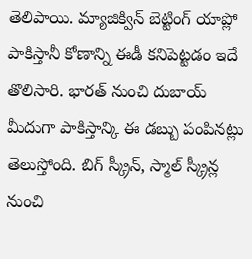తెలిపాయి. మ్యాజిక్విన్ బెట్టింగ్ యాప్లో పాకిస్తానీ కోణాన్ని ఈడీ కనిపెట్టడం ఇదే తొలిసారి. భారత్ నుంచి దుబాయ్ మీదుగా పాకిస్తాన్కి ఈ డబ్బు పంపినట్లు తెలుస్తోంది. బిగ్ స్క్రీన్, స్మాల్ స్క్రీన్ల నుంచి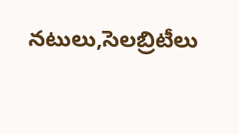నటులు,సెలబ్రిటీలు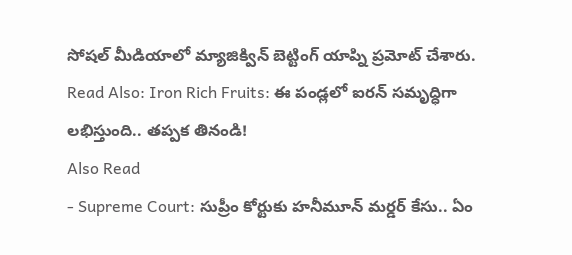సోషల్ మీడియాలో మ్యాజిక్విన్ బెట్టింగ్ యాప్ని ప్రమోట్ చేశారు.
Read Also: Iron Rich Fruits: ఈ పండ్లలో ఐరన్ సమృద్ధిగా లభిస్తుంది.. తప్పక తినండి!
Also Read
- Supreme Court: సుప్రీం కోర్టుకు హనీమూన్ మర్డర్ కేసు.. ఏం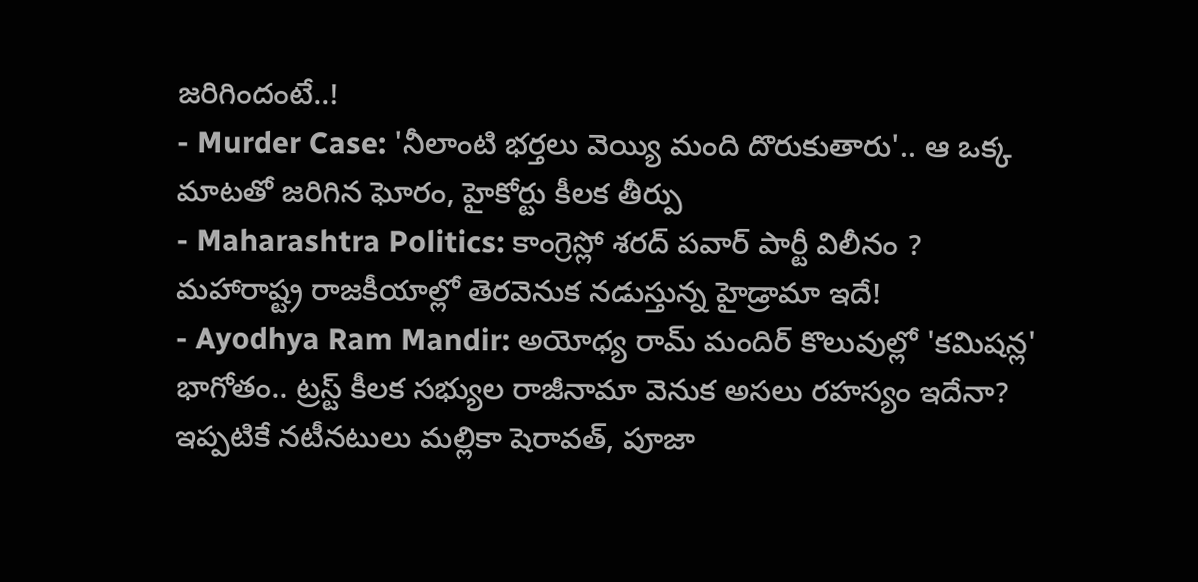జరిగిందంటే..!
- Murder Case: 'నీలాంటి భర్తలు వెయ్యి మంది దొరుకుతారు'.. ఆ ఒక్క మాటతో జరిగిన ఘోరం, హైకోర్టు కీలక తీర్పు
- Maharashtra Politics: కాంగ్రెస్లో శరద్ పవార్ పార్టీ విలీనం ? మహారాష్ట్ర రాజకీయాల్లో తెరవెనుక నడుస్తున్న హైడ్రామా ఇదే!
- Ayodhya Ram Mandir: అయోధ్య రామ్ మందిర్ కొలువుల్లో 'కమిషన్ల' భాగోతం.. ట్రస్ట్ కీలక సభ్యుల రాజీనామా వెనుక అసలు రహస్యం ఇదేనా?
ఇప్పటికే నటీనటులు మల్లికా షెరావత్, పూజా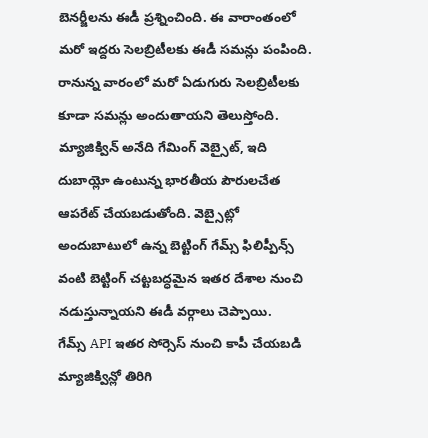బెనర్జీలను ఈడీ ప్రశ్నించింది. ఈ వారాంతంలో మరో ఇద్దరు సెలబ్రిటీలకు ఈడీ సమన్లు పంపింది. రానున్న వారంలో మరో ఏడుగురు సెలబ్రిటీలకు కూడా సమన్లు అందుతాయని తెలుస్తోంది. మ్యాజిక్విన్ అనేది గేమింగ్ వెబ్సైట్, ఇది దుబాయ్లో ఉంటున్న భారతీయ పౌరులచేత ఆపరేట్ చేయబడుతోంది. వెబ్సైట్లో అందుబాటులో ఉన్న బెట్టింగ్ గేమ్స్ ఫిలిప్పీన్స్ వంటి బెట్టింగ్ చట్టబద్ధమైన ఇతర దేశాల నుంచి నడుస్తున్నాయని ఈడీ వర్గాలు చెప్పాయి.
గేమ్స్ API ఇతర సోర్సెస్ నుంచి కాపీ చేయబడి మ్యాజిక్విన్లో తిరిగి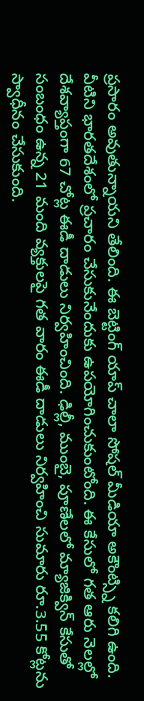ప్రసారం అవుతున్నాయని తేలింది. ఈ బెట్టింగ్ యాప్ చాలా సోషల్ మీడియా అకౌంట్స్ని కలిగి ఉంది. వీటిని భారతదేశంలో ప్రచారం చేసుకునేందుకు ఉపయోగించుకుంటోంది. ఈ కేసులో గత ఆరు నెలల్లో దేశవ్యాప్తంగా 67 చోట్ల ఈడీ దాడులు నిర్వహించింది. ఢిల్లీ, ముంబై, పూణేలలో మ్యాజిక్విన్ కేసుతో సంబంధం ఉన్న 21 మంది వ్యక్తులపై గత వారం ఈడీ దాడులు నిర్వహించి సుమారు రూ.3.55 కోట్లను స్వాధీనం చేసుకుంది.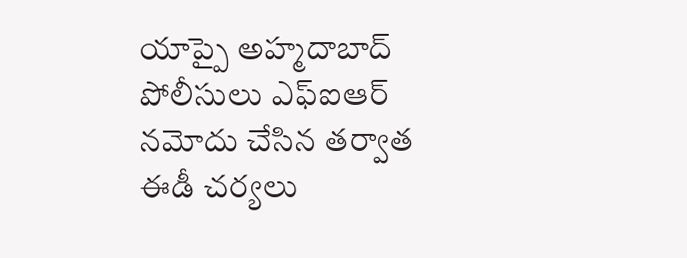యాప్పై అహ్మదాబాద్ పోలీసులు ఎఫ్ఐఆర్ నమోదు చేసిన తర్వాత ఈడీ చర్యలు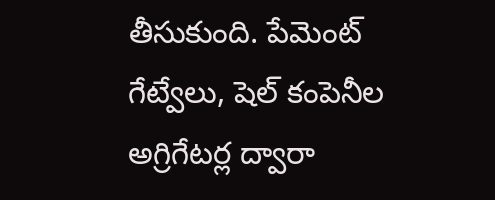తీసుకుంది. పేమెంట్ గేట్వేలు, షెల్ కంపెనీల అగ్రిగేటర్ల ద్వారా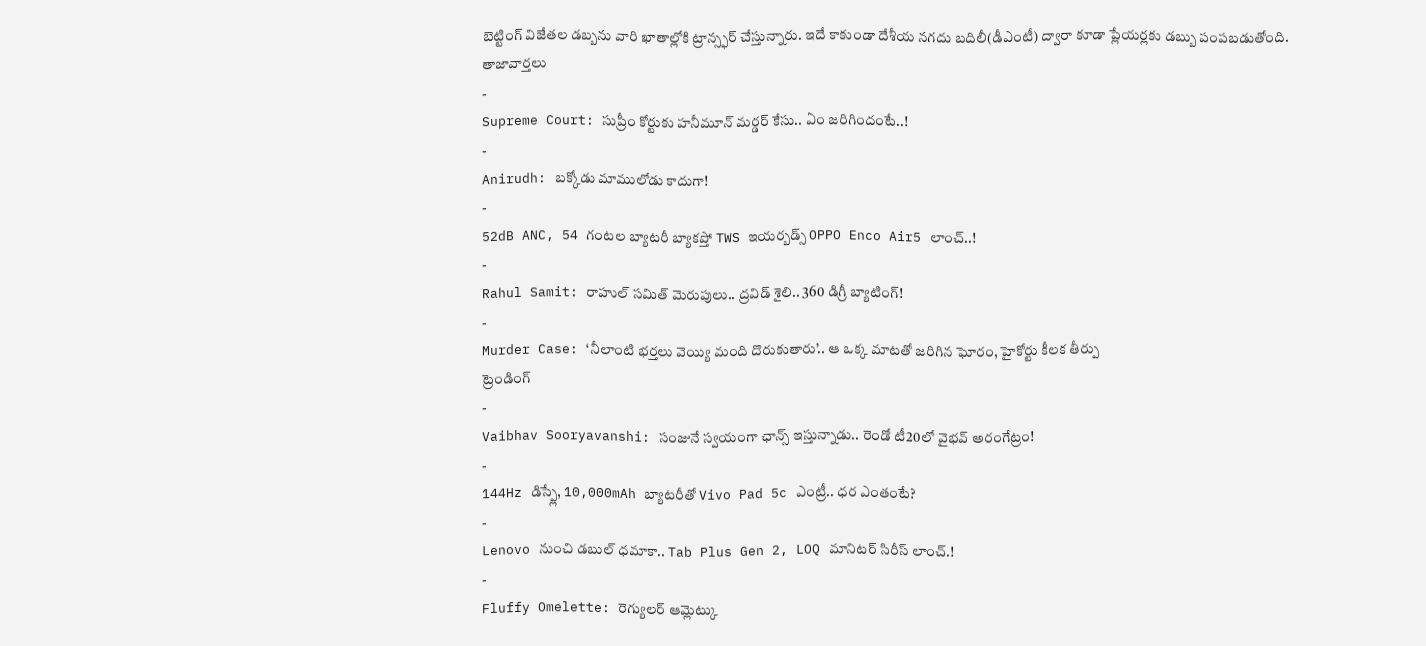బెట్టింగ్ విజేతల డబ్బను వారి ఖాతాల్లోకి ట్రాన్స్ఫర్ చేస్తున్నారు. ఇదే కాకుండా దేశీయ నగదు బదిలీ(డీఎంటీ) ద్వారా కూడా ప్లేయర్లకు డబ్బు పంపబడుతోంది.
తాజావార్తలు
-
Supreme Court: సుప్రీం కోర్టుకు హనీమూన్ మర్డర్ కేసు.. ఏం జరిగిందంటే..!
-
Anirudh: బక్కోడు మాములోడు కాదుగా!
-
52dB ANC, 54 గంటల బ్యాటరీ బ్యాకప్తో TWS ఇయర్బడ్స్ OPPO Enco Air5 లాంచ్..!
-
Rahul Samit: రాహుల్ సమిత్ మెరుపులు.. ద్రవిడ్ శైలి.. 360 డిగ్రీ బ్యాటింగ్!
-
Murder Case: ‘నీలాంటి భర్తలు వెయ్యి మంది దొరుకుతారు’.. ఆ ఒక్క మాటతో జరిగిన ఘోరం, హైకోర్టు కీలక తీర్పు
ట్రెండింగ్
-
Vaibhav Sooryavanshi: సంజునే స్వయంగా ఛాన్స్ ఇస్తున్నాడు.. రెండో టీ20లో వైభవ్ అరంగేట్రం!
-
144Hz డిస్ప్లే, 10,000mAh బ్యాటరీతో Vivo Pad 5c ఎంట్రీ.. ధర ఎంతంటే?
-
Lenovo నుంచి డబుల్ ధమాకా.. Tab Plus Gen 2, LOQ మానిటర్ సిరీస్ లాంచ్.!
-
Fluffy Omelette: రెగ్యులర్ ఆమ్లెట్కు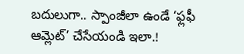బదులుగా.. స్పాంజీలా ఉండే ‘ఫ్లఫీ ఆమ్లెట్’ చేసేయండి ఇలా.!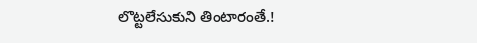లొట్టలేసుకుని తింటారంతే.!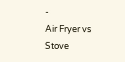-
Air Fryer vs Stove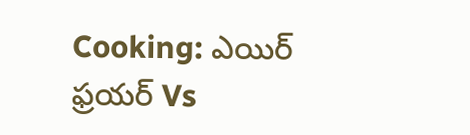Cooking: ఎయిర్ ఫ్రయర్ Vs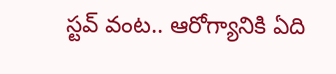స్టవ్ వంట.. ఆరోగ్యానికి ఏది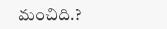మంచిది.?